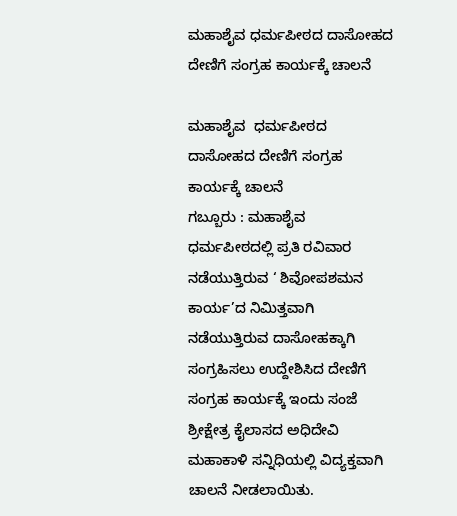ಮಹಾಶೈವ ಧರ್ಮಪೀಠದ ದಾಸೋಹದ ದೇಣಿಗೆ ಸಂಗ್ರಹ ಕಾರ್ಯಕ್ಕೆ ಚಾಲನೆ

ಮಹಾಶೈವ  ಧರ್ಮಪೀಠದ ದಾಸೋಹದ ದೇಣಿಗೆ ಸಂಗ್ರಹ ಕಾರ್ಯಕ್ಕೆ ಚಾಲನೆ
ಗಬ್ಬೂರು : ಮಹಾಶೈವ ಧರ್ಮಪೀಠದಲ್ಲಿ ಪ್ರತಿ ರವಿವಾರ ನಡೆಯುತ್ತಿರುವ ‘ ಶಿವೋಪಶಮನ ಕಾರ್ಯ’ದ ನಿಮಿತ್ತವಾಗಿ ನಡೆಯುತ್ತಿರುವ ದಾಸೋಹಕ್ಕಾಗಿ ಸಂಗ್ರಹಿಸಲು ಉದ್ದೇಶಿಸಿದ ದೇಣಿಗೆ  ಸಂಗ್ರಹ ಕಾರ್ಯಕ್ಕೆ ಇಂದು ಸಂಜೆ ಶ್ರೀಕ್ಷೇತ್ರ ಕೈಲಾಸದ ಅಧಿದೇವಿ ಮಹಾಕಾಳಿ ಸನ್ನಿಧಿಯಲ್ಲಿ ವಿದ್ಯಕ್ತವಾಗಿ ಚಾಲನೆ ನೀಡಲಾಯಿತು.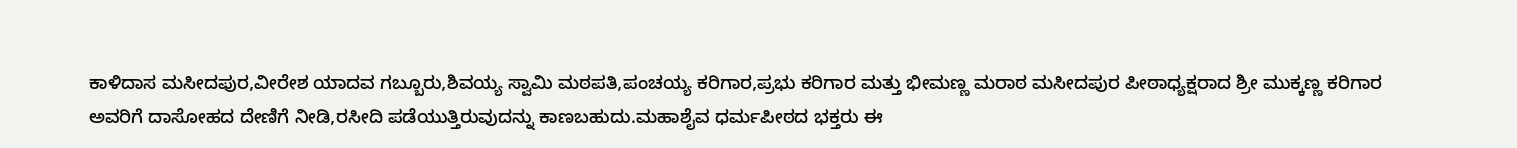ಕಾಳಿದಾಸ ಮಸೀದಪುರ,ವೀರೇಶ ಯಾದವ ಗಬ್ಬೂರು,ಶಿವಯ್ಯ ಸ್ವಾಮಿ ಮಠಪತಿ,ಪಂಚಯ್ಯ ಕರಿಗಾರ,ಪ್ರಭು ಕರಿಗಾರ ಮತ್ತು ಭೀಮಣ್ಣ ಮರಾಠ ಮಸೀದಪುರ ಪೀಠಾಧ್ಯಕ್ಷರಾದ ಶ್ರೀ ಮುಕ್ಕಣ್ಣ ಕರಿಗಾರ ಅವರಿಗೆ ದಾಸೋಹದ ದೇಣಿಗೆ ನೀಡಿ,ರಸೀದಿ ಪಡೆಯುತ್ತಿರುವುದನ್ನು ಕಾಣಬಹುದು.ಮಹಾಶೈವ ಧರ್ಮಪೀಠದ ಭಕ್ತರು ಈ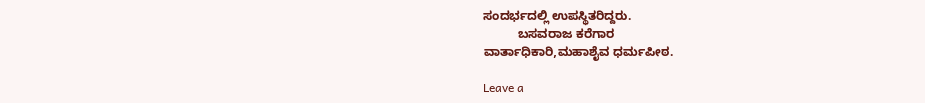ಸಂದರ್ಭದಲ್ಲಿ ಉಪಸ್ಥಿತರಿದ್ದರು.
          ಬಸವರಾಜ ಕರೆಗಾರ
ವಾರ್ತಾಧಿಕಾರಿ,ಮಹಾಶೈವ ಧರ್ಮಪೀಠ.

Leave a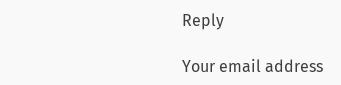Reply

Your email address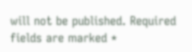will not be published. Required fields are marked *